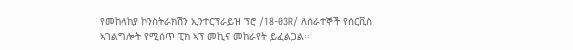የመከላከያ ኮንስትራክሽን ኢንተርፕራይዝ ፕሮ /18-03R/ ለሰራተኞች የሰርቪስ ኣገልግሎት የሚሰጥ ፒክ ኣፕ መኪና መከራየት ይፈልጋል፡፡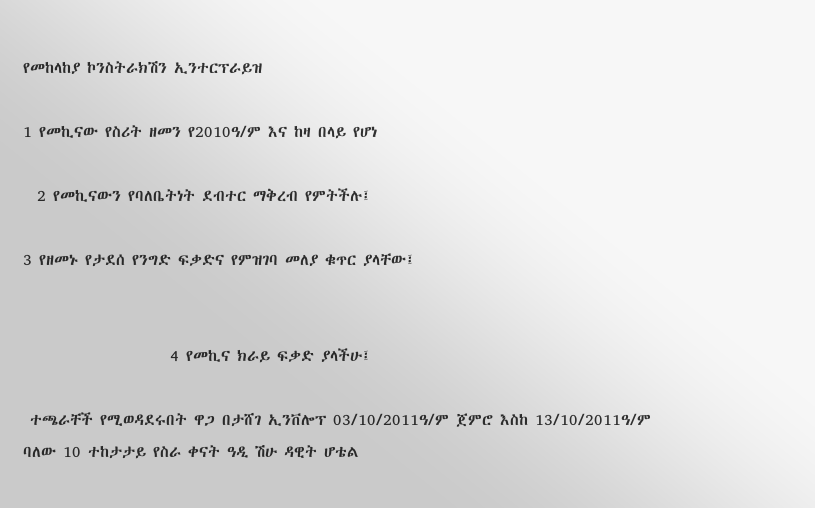የመከላከያ ኮንስትራክሽን ኢንተርፕራይዝ

1 የመኪናው የስሪት ዘመን የ2010ዓ/ም እና ከዛ በላይ የሆነ

  2 የመኪናውን የባለቤትነት ደብተር ማቅረብ የምትችሉ፤

3 የዘመኑ የታደሰ የንግድ ፍቃድና የምዝገባ መለያ ቁጥር ያላቸው፤


                     4 የመኪና ክራይ ፍቃድ ያላችሁ፤

 ተጫራቸች የሚወዳደሩበት ዋጋ በታሸገ ኢንቨሎፕ 03/10/2011ዓ/ም ጀምሮ እስከ 13/10/2011ዓ/ም ባለው 10 ተከታታይ የስራ ቀናት ዓዲ ሽሁ ዳዊት ሆቴል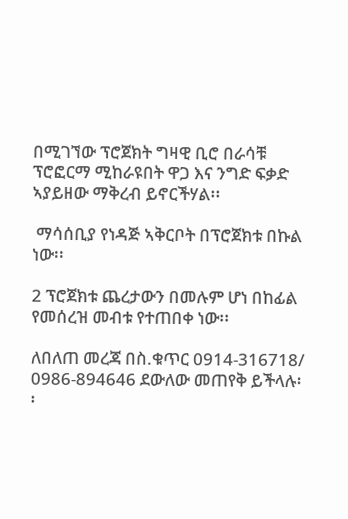በሚገኘው ፕሮጀክት ግዛዊ ቢሮ በራሳቹ ፕሮፎርማ ሚከራዩበት ዋጋ እና ንግድ ፍቃድ ኣያይዘው ማቅረብ ይኖርችሃል፡፡

 ማሳሰቢያ የነዳጅ ኣቅርቦት በፕሮጀክቱ በኩል ነው፡፡

2 ፕሮጀክቱ ጨረታውን በመሉም ሆነ በከፊል የመሰረዝ መብቱ የተጠበቀ ነው፡፡

ለበለጠ መረጃ በስ.ቁጥር 0914-316718/ 0986-894646 ደውለው መጠየቅ ይችላሉ፡፡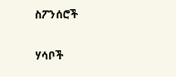ስፖንሰሮች

ሃሳቦች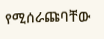የሚሰራጩባቸው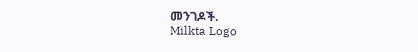መንገዶች.
Milkta Logo